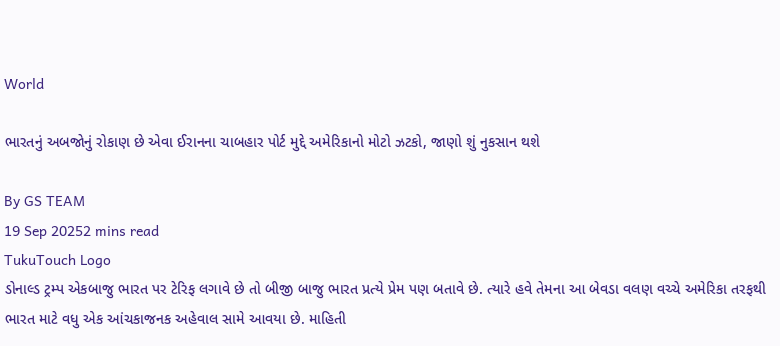World

ભારતનું અબજોનું રોકાણ છે એવા ઈરાનના ચાબહાર પોર્ટ મુદ્દે અમેરિકાનો મોટો ઝટકો, જાણો શું નુકસાન થશે

By GS TEAM
19 Sep 20252 mins read
TukuTouch Logo
ડોનાલ્ડ ટ્રમ્પ એકબાજુ ભારત પર ટેરિફ લગાવે છે તો બીજી બાજુ ભારત પ્રત્યે પ્રેમ પણ બતાવે છે. ત્યારે હવે તેમના આ બેવડા વલણ વચ્ચે અમેરિકા તરફથી ભારત માટે વધુ એક આંચકાજનક અહેવાલ સામે આવયા છે. માહિતી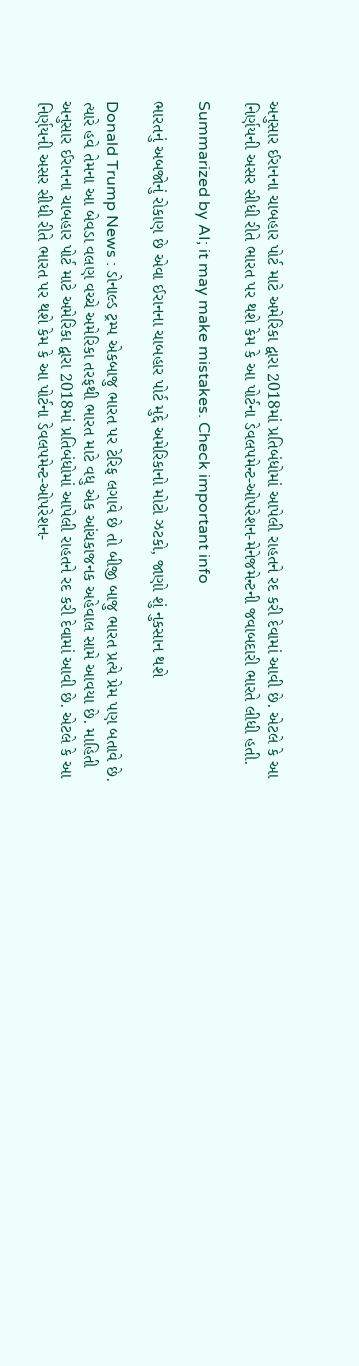અનુસાર ઈરાનના ચાબહાર પોર્ટ માટે અમેરિકા દ્વારા 2018માં પ્રતિબંધોમાં આપેલી રાહતને રદ કરી દેવામાં આવી છે. એટલે કે આ નિર્ણયની અસર સીધી રીતે ભારત પર થશે કેમ કે આ પોર્ટના ડેવલપમેન્ટ-ઓપરેશન-મેનેજમેન્ટની જવાબદારી ભારતે લીધી હતી.

Summarized by AI; it may make mistakes. Check important info

ભારતનું અબજોનું રોકાણ છે એવા ઈરાનના ચાબહાર પોર્ટ મુદ્દે અમેરિકાનો મોટો ઝટકો, જાણો શું નુકસાન થશે

Donald Trump News : ડોનાલ્ડ ટ્રમ્પ એકબાજુ ભારત પર ટેરિફ લગાવે છે તો બીજી બાજુ ભારત પ્રત્યે પ્રેમ પણ બતાવે છે. ત્યારે હવે તેમના આ બેવડા વલણ વચ્ચે અમેરિકા તરફથી ભારત માટે વધુ એક આંચકાજનક અહેવાલ સામે આવયા છે. માહિતી અનુસાર ઈરાનના ચાબહાર પોર્ટ માટે અમેરિકા દ્વારા 2018માં પ્રતિબંધોમાં આપેલી રાહતને રદ કરી દેવામાં આવી છે. એટલે કે આ નિર્ણયની અસર સીધી રીતે ભારત પર થશે કેમ કે આ પોર્ટના ડેવલપમેન્ટ-ઓપરેશન-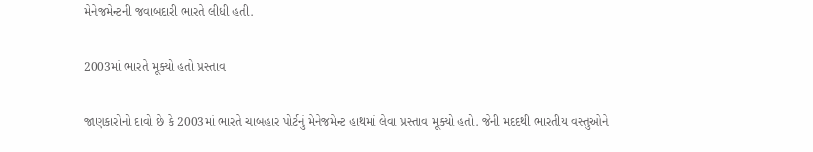મેનેજમેન્ટની જવાબદારી ભારતે લીધી હતી.

2003માં ભારતે મૂક્યો હતો પ્રસ્તાવ

જાણકારોનો દાવો છે કે 2003માં ભારતે ચાબહાર પોર્ટનું મેનેજમેન્ટ હાથમાં લેવા પ્રસ્તાવ મૂક્યો હતો. જેની મદદથી ભારતીય વસ્તુઓને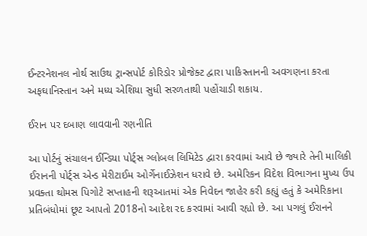ઈન્ટરનેશનલ નોર્થ સાઉથ ટ્રાન્સપોર્ટ કોરિડોર પ્રોજેક્ટ દ્વારા પાકિસ્તાનની અવગણના કરતા અફઘાનિસ્તાન અને મધ્ય એશિયા સુધી સરળતાથી પહોંચાડી શકાય.

ઈરાન પર દબાણ લાવવાની રણનીતિ

આ પોર્ટનું સંચાલન ઈન્ડિયા પોર્ટ્સ ગ્લોબલ લિમિટેડ દ્વારા કરવામાં આવે છે જ્યારે તેની માલિકી ઈરાનની પોર્ટ્સ એન્ડ મેરીટાઈમ ઓર્ગેનાઈઝેશન ધરાવે છે. અમેરિકન વિદેશ વિભાગના મુખ્ય ઉપ પ્રવક્તા થોમસ પિગોટે સપ્તાહની શરૂઆતમાં એક નિવેદન જાહેર કરી કહ્યું હતું કે અમેરિકાના પ્રતિબંધોમાં છૂટ આપતો 2018નો આદેશ રદ કરવામાં આવી રહ્યો છે. આ પગલું ઈરાનને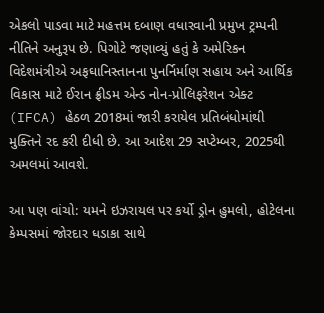એકલો પાડવા માટે મહત્તમ દબાણ વધારવાની પ્રમુખ ટ્રમ્પની નીતિને અનુરૂપ છે. પિગોટે જણાવ્યું હતું કે અમેરિકન વિદેશમંત્રીએ અફઘાનિસ્તાનના પુનર્નિર્માણ સહાય અને આર્થિક વિકાસ માટે ઈરાન ફ્રીડમ એન્ડ નોન-પ્રોલિફરેશન એક્ટ (IFCA) હેઠળ 2018માં જારી કરાયેલ પ્રતિબંધોમાંથી મુક્તિને રદ કરી દીધી છે. આ આદેશ 29 સપ્ટેમ્બર, 2025થી અમલમાં આવશે.

આ પણ વાંચો: યમને ઇઝરાયલ પર કર્યો ડ્રોન હુમલો, હોટેલના કેમ્પસમાં જોરદાર ધડાકા સાથે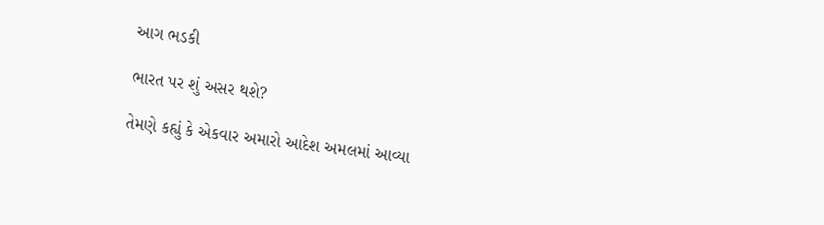આગ ભડકી

ભારત પર શું અસર થશે?

તેમણે કહ્યું કે એકવાર અમારો આદેશ અમલમાં આવ્યા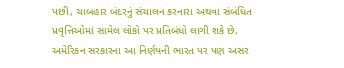પછી, ચાબહાર બંદરનું સંચાલન કરનારા અથવા સંબંધિત પ્રવૃત્તિઓમાં સામેલ લોકો પર પ્રતિબંધો લાગી શકે છે. અમેરિકન સરકારના આ નિર્ણયની ભારત પર પણ અસર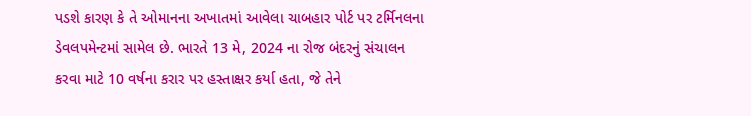પડશે કારણ કે તે ઓમાનના અખાતમાં આવેલા ચાબહાર પોર્ટ પર ટર્મિનલના ડેવલપમેન્ટમાં સામેલ છે. ભારતે 13 મે, 2024 ના રોજ બંદરનું સંચાલન કરવા માટે 10 વર્ષના કરાર પર હસ્તાક્ષર કર્યા હતા, જે તેને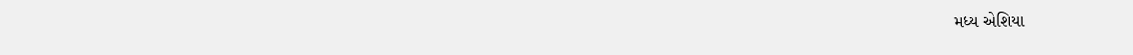મધ્ય એશિયા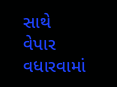સાથે વેપાર વધારવામાં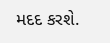મદદ કરશે.